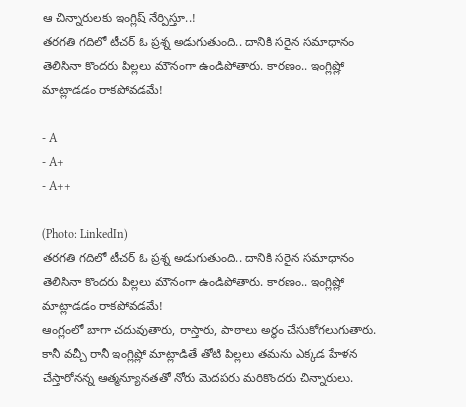ఆ చిన్నారులకు ఇంగ్లిష్ నేర్పిస్తూ..!
తరగతి గదిలో టీచర్ ఓ ప్రశ్న అడుగుతుంది.. దానికి సరైన సమాధానం తెలిసినా కొందరు పిల్లలు మౌనంగా ఉండిపోతారు. కారణం.. ఇంగ్లిష్లో మాట్లాడడం రాకపోవడమే!

- A
- A+
- A++

(Photo: LinkedIn)
తరగతి గదిలో టీచర్ ఓ ప్రశ్న అడుగుతుంది.. దానికి సరైన సమాధానం తెలిసినా కొందరు పిల్లలు మౌనంగా ఉండిపోతారు. కారణం.. ఇంగ్లిష్లో మాట్లాడడం రాకపోవడమే!
ఆంగ్లంలో బాగా చదువుతారు, రాస్తారు, పాఠాలు అర్థం చేసుకోగలుగుతారు. కానీ వచ్చీ రానీ ఇంగ్లిష్లో మాట్లాడితే తోటి పిల్లలు తమను ఎక్కడ హేళన చేస్తారోనన్న ఆత్మన్యూనతతో నోరు మెదపరు మరికొందరు చిన్నారులు.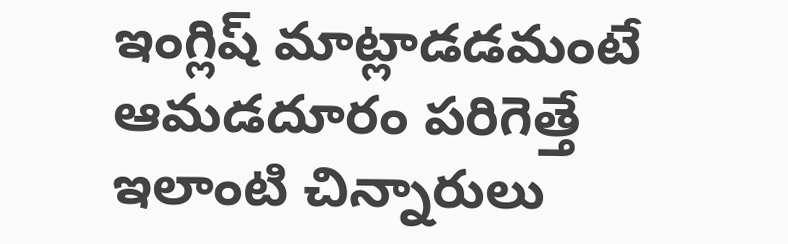ఇంగ్లిష్ మాట్లాడడమంటే ఆమడదూరం పరిగెత్తే ఇలాంటి చిన్నారులు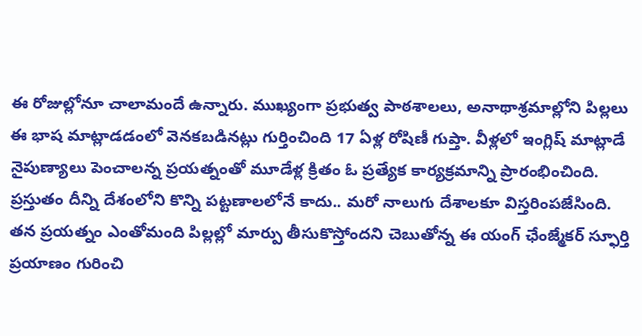ఈ రోజుల్లోనూ చాలామందే ఉన్నారు. ముఖ్యంగా ప్రభుత్వ పాఠశాలలు, అనాథాశ్రమాల్లోని పిల్లలు ఈ భాష మాట్లాడడంలో వెనకబడినట్లు గుర్తించింది 17 ఏళ్ల రోషిణీ గుప్తా. వీళ్లలో ఇంగ్లిష్ మాట్లాడే నైపుణ్యాలు పెంచాలన్న ప్రయత్నంతో మూడేళ్ల క్రితం ఓ ప్రత్యేక కార్యక్రమాన్ని ప్రారంభించింది. ప్రస్తుతం దీన్ని దేశంలోని కొన్ని పట్టణాలలోనే కాదు.. మరో నాలుగు దేశాలకూ విస్తరింపజేసింది. తన ప్రయత్నం ఎంతోమంది పిల్లల్లో మార్పు తీసుకొస్తోందని చెబుతోన్న ఈ యంగ్ ఛేంజ్మేకర్ స్ఫూర్తి ప్రయాణం గురించి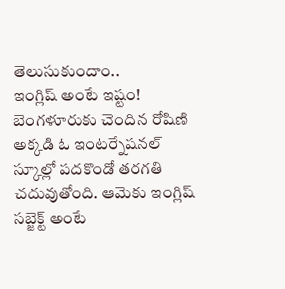తెలుసుకుందాం..
ఇంగ్లిష్ అంటే ఇష్టం!
బెంగళూరుకు చెందిన రోషిణి అక్కడి ఓ ఇంటర్నేషనల్ స్కూల్లో పదకొండో తరగతి చదువుతోంది. ఆమెకు ఇంగ్లిష్ సబ్జెక్ట్ అంటే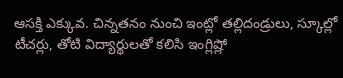ఆసక్తి ఎక్కువ. చిన్నతనం నుంచి ఇంట్లో తల్లిదండ్రులు, స్కూల్లో టీచర్లు, తోటి విద్యార్థులతో కలిసి ఇంగ్లిష్లో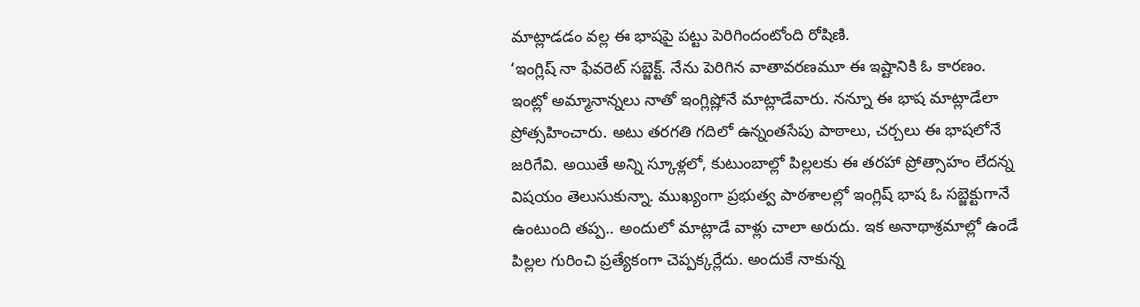మాట్లాడడం వల్ల ఈ భాషపై పట్టు పెరిగిందంటోంది రోషిణి.
‘ఇంగ్లిష్ నా ఫేవరెట్ సబ్జెక్ట్. నేను పెరిగిన వాతావరణమూ ఈ ఇష్టానికి ఓ కారణం. ఇంట్లో అమ్మానాన్నలు నాతో ఇంగ్లిష్లోనే మాట్లాడేవారు. నన్నూ ఈ భాష మాట్లాడేలా ప్రోత్సహించారు. అటు తరగతి గదిలో ఉన్నంతసేపు పాఠాలు, చర్చలు ఈ భాషలోనే జరిగేవి. అయితే అన్ని స్కూళ్లలో, కుటుంబాల్లో పిల్లలకు ఈ తరహా ప్రోత్సాహం లేదన్న విషయం తెలుసుకున్నా. ముఖ్యంగా ప్రభుత్వ పాఠశాలల్లో ఇంగ్లిష్ భాష ఓ సబ్జెక్టుగానే ఉంటుంది తప్ప.. అందులో మాట్లాడే వాళ్లు చాలా అరుదు. ఇక అనాథాశ్రమాల్లో ఉండే పిల్లల గురించి ప్రత్యేకంగా చెప్పక్కర్లేదు. అందుకే నాకున్న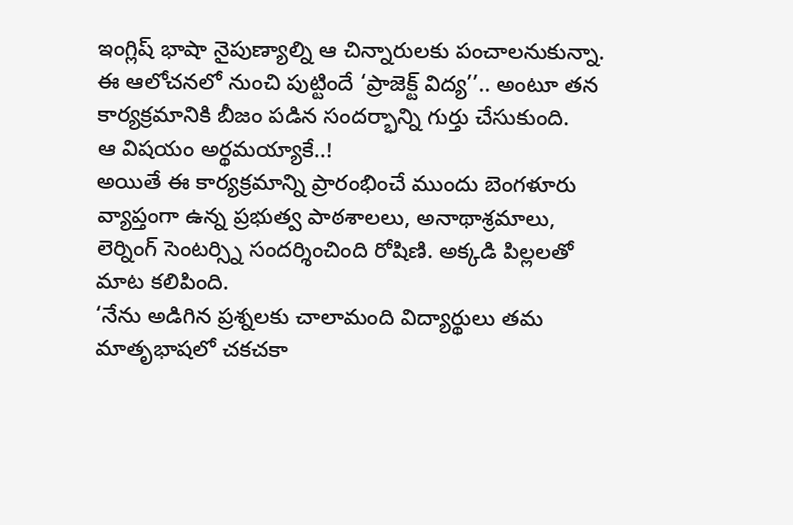ఇంగ్లిష్ భాషా నైపుణ్యాల్ని ఆ చిన్నారులకు పంచాలనుకున్నా. ఈ ఆలోచనలో నుంచి పుట్టిందే ‘ప్రాజెక్ట్ విద్య’’.. అంటూ తన కార్యక్రమానికి బీజం పడిన సందర్భాన్ని గుర్తు చేసుకుంది.
ఆ విషయం అర్థమయ్యాకే..!
అయితే ఈ కార్యక్రమాన్ని ప్రారంభించే ముందు బెంగళూరు వ్యాప్తంగా ఉన్న ప్రభుత్వ పాఠశాలలు, అనాథాశ్రమాలు, లెర్నింగ్ సెంటర్స్ని సందర్శించింది రోషిణి. అక్కడి పిల్లలతో మాట కలిపింది.
‘నేను అడిగిన ప్రశ్నలకు చాలామంది విద్యార్థులు తమ మాతృభాషలో చకచకా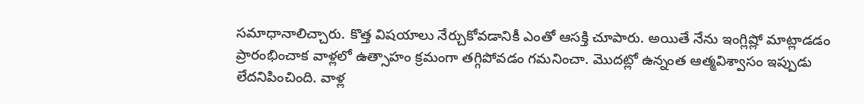సమాధానాలిచ్చారు. కొత్త విషయాలు నేర్చుకోవడానికీ ఎంతో ఆసక్తి చూపారు. అయితే నేను ఇంగ్లిష్లో మాట్లాడడం ప్రారంభించాక వాళ్లలో ఉత్సాహం క్రమంగా తగ్గిపోవడం గమనించా. మొదట్లో ఉన్నంత ఆత్మవిశ్వాసం ఇప్పుడు లేదనిపించింది. వాళ్ల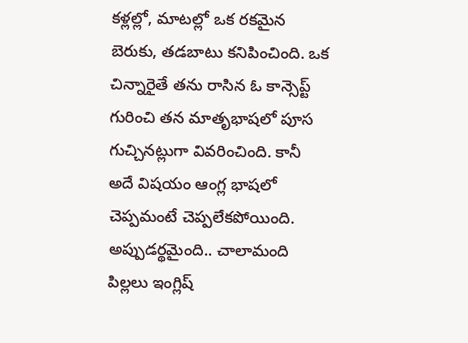కళ్లల్లో, మాటల్లో ఒక రకమైన బెరుకు, తడబాటు కనిపించింది. ఒక చిన్నారైతే తను రాసిన ఓ కాన్సెప్ట్ గురించి తన మాతృభాషలో పూస గుచ్చినట్లుగా వివరించింది. కానీ అదే విషయం ఆంగ్ల భాషలో చెప్పమంటే చెప్పలేకపోయింది. అప్పుడర్థమైంది.. చాలామంది పిల్లలు ఇంగ్లిష్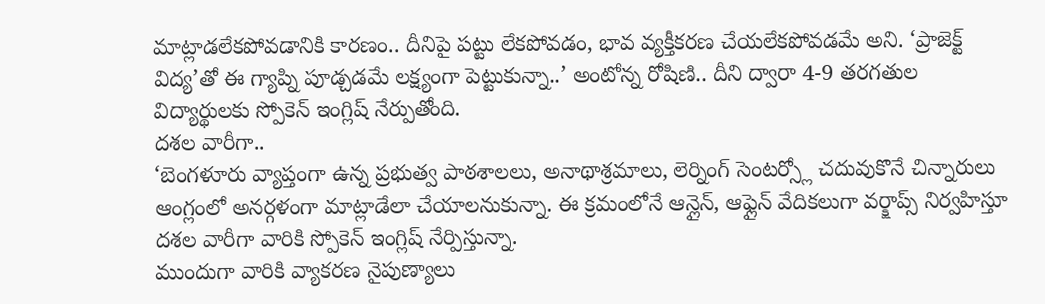మాట్లాడలేకపోవడానికి కారణం.. దీనిపై పట్టు లేకపోవడం, భావ వ్యక్తీకరణ చేయలేకపోవడమే అని. ‘ప్రాజెక్ట్ విద్య’తో ఈ గ్యాప్ని పూడ్చడమే లక్ష్యంగా పెట్టుకున్నా..’ అంటోన్న రోషిణి.. దీని ద్వారా 4-9 తరగతుల విద్యార్థులకు స్పోకెన్ ఇంగ్లిష్ నేర్పుతోంది.
దశల వారీగా..
‘బెంగళూరు వ్యాప్తంగా ఉన్న ప్రభుత్వ పాఠశాలలు, అనాథాశ్రమాలు, లెర్నింగ్ సెంటర్స్లో చదువుకొనే చిన్నారులు ఆంగ్లంలో అనర్గళంగా మాట్లాడేలా చేయాలనుకున్నా. ఈ క్రమంలోనే ఆన్లైన్, ఆఫ్లైన్ వేదికలుగా వర్క్షాప్స్ నిర్వహిస్తూ దశల వారీగా వారికి స్పోకెన్ ఇంగ్లిష్ నేర్పిస్తున్నా.
ముందుగా వారికి వ్యాకరణ నైపుణ్యాలు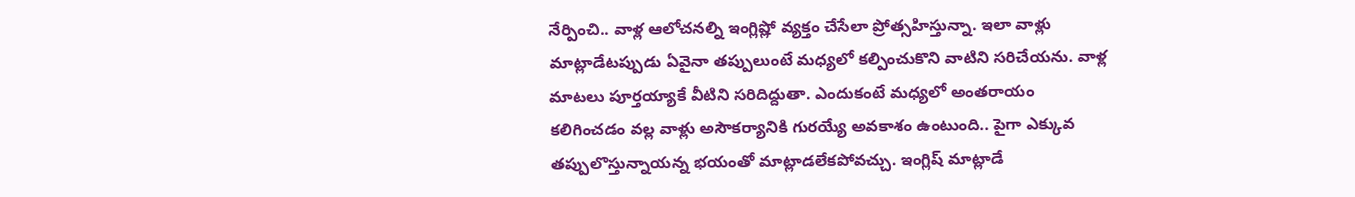నేర్పించి.. వాళ్ల ఆలోచనల్ని ఇంగ్లిష్లో వ్యక్తం చేసేలా ప్రోత్సహిస్తున్నా. ఇలా వాళ్లు మాట్లాడేటప్పుడు ఏవైనా తప్పులుంటే మధ్యలో కల్పించుకొని వాటిని సరిచేయను. వాళ్ల మాటలు పూర్తయ్యాకే వీటిని సరిదిద్దుతా. ఎందుకంటే మధ్యలో అంతరాయం కలిగించడం వల్ల వాళ్లు అసౌకర్యానికి గురయ్యే అవకాశం ఉంటుంది.. పైగా ఎక్కువ తప్పులొస్తున్నాయన్న భయంతో మాట్లాడలేకపోవచ్చు. ఇంగ్లిష్ మాట్లాడే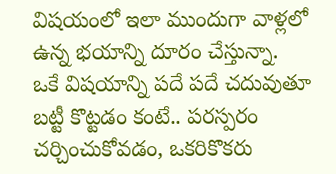విషయంలో ఇలా ముందుగా వాళ్లలో ఉన్న భయాన్ని దూరం చేస్తున్నా.
ఒకే విషయాన్ని పదే పదే చదువుతూ బట్టీ కొట్టడం కంటే.. పరస్పరం చర్చించుకోవడం, ఒకరికొకరు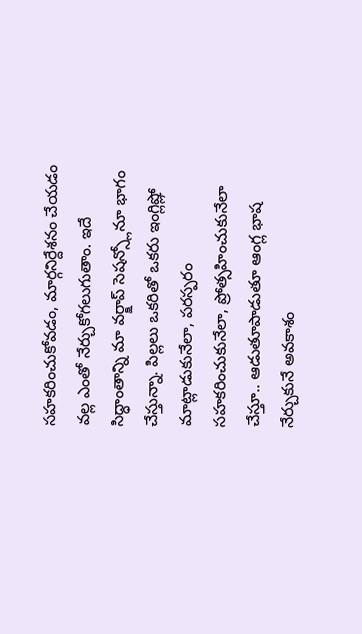సహకరించుకోవడం, మార్గనిర్దేశనం చేయడం వల్ల ఎంతో నేర్చుకోగలుగుతాం. ఇదే సిద్ధాంతాన్ని మా వర్క్షాప్ సెషన్స్లోనూ భాగం చేస్తున్నా. పిల్లలు ఒకరితో ఒకరు ఇంగ్లిష్లో మాట్లాడుకునేలా, పరస్పరం సహకరించుకునేలా, ప్రోత్సహించుకునేలా చేస్తూ.. ఆడుతూపాడుతూ ఆంగ్ల భాష నేర్చుకునే అవకాశం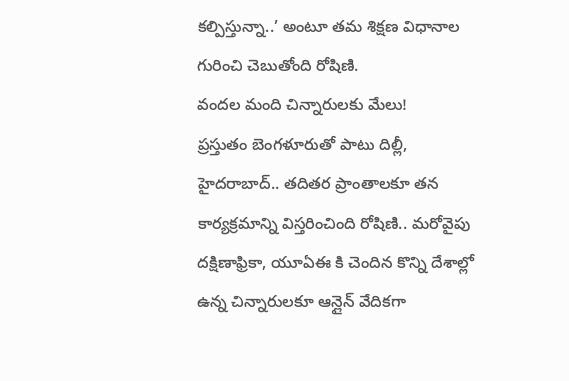కల్పిస్తున్నా..’ అంటూ తమ శిక్షణ విధానాల గురించి చెబుతోంది రోషిణి.
వందల మంది చిన్నారులకు మేలు!
ప్రస్తుతం బెంగళూరుతో పాటు దిల్లీ, హైదరాబాద్.. తదితర ప్రాంతాలకూ తన కార్యక్రమాన్ని విస్తరించింది రోషిణి.. మరోవైపు దక్షిణాఫ్రికా, యూఏఈ కి చెందిన కొన్ని దేశాల్లో ఉన్న చిన్నారులకూ ఆన్లైన్ వేదికగా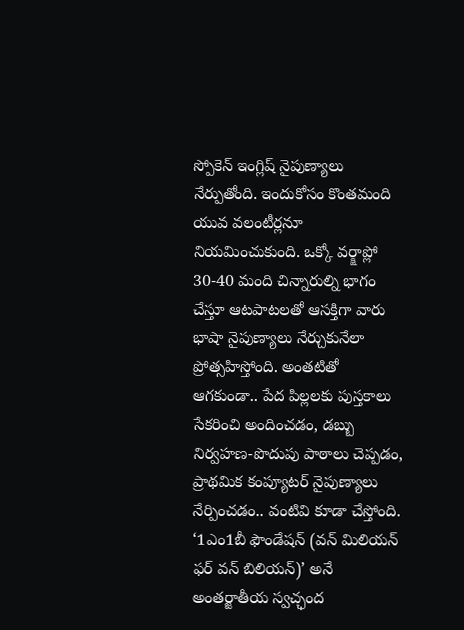స్పోకెన్ ఇంగ్లిష్ నైపుణ్యాలు నేర్పుతోంది. ఇందుకోసం కొంతమంది యువ వలంటీర్లనూ నియమించుకుంది. ఒక్కో వర్క్షాప్లో 30-40 మంది చిన్నారుల్ని భాగం చేస్తూ ఆటపాటలతో ఆసక్తిగా వారు భాషా నైపుణ్యాలు నేర్చుకునేలా ప్రోత్సహిస్తోంది. అంతటితో ఆగకుండా.. పేద పిల్లలకు పుస్తకాలు సేకరించి అందించడం, డబ్బు నిర్వహణ-పొదుపు పాఠాలు చెప్పడం, ప్రాథమిక కంప్యూటర్ నైపుణ్యాలు నేర్పించడం.. వంటివి కూడా చేస్తోంది. ‘1ఎం1బీ ఫౌండేషన్ (వన్ మిలియన్ ఫర్ వన్ బిలియన్)’ అనే అంతర్జాతీయ స్వచ్ఛంద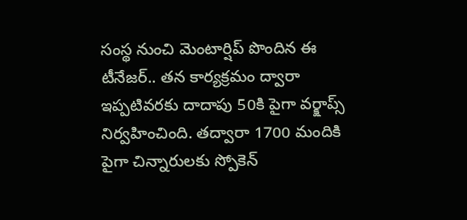సంస్థ నుంచి మెంటార్షిప్ పొందిన ఈ టీనేజర్.. తన కార్యక్రమం ద్వారా ఇప్పటివరకు దాదాపు 50కి పైగా వర్క్షాప్స్ నిర్వహించింది. తద్వారా 1700 మందికి పైగా చిన్నారులకు స్పోకెన్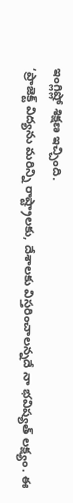ఇంగ్లిష్లో శిక్షణ ఇచ్చింది.
‘ప్రాజెక్ట్ విద్యను మరిన్ని రాష్ట్రాలకు, దేశాలకు విస్తరించాలన్నదే నా భవిష్యత్ లక్ష్యం. ఈ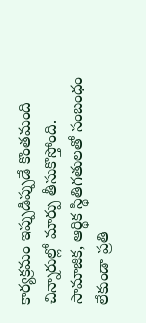కార్యక్రమం ఇప్పుడిప్పుడే కొంతమంది చిన్నారుల్లో మార్పు తీసుకొస్తోంది. సామాజిక, ఆర్థిక స్థితిగతులతో సంబంధం లేకుండా ప్రతి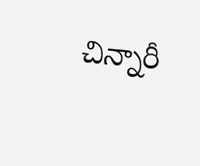చిన్నారీ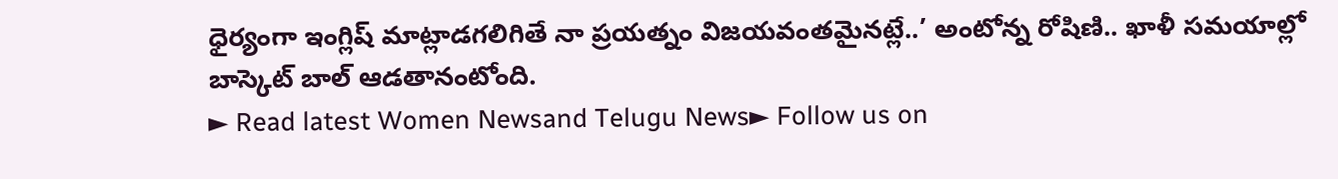ధైర్యంగా ఇంగ్లిష్ మాట్లాడగలిగితే నా ప్రయత్నం విజయవంతమైనట్లే..’ అంటోన్న రోషిణి.. ఖాళీ సమయాల్లో బాస్కెట్ బాల్ ఆడతానంటోంది.
► Read latest Women Newsand Telugu News► Follow us on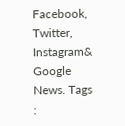Facebook, Twitter, Instagram& Google News. Tags :